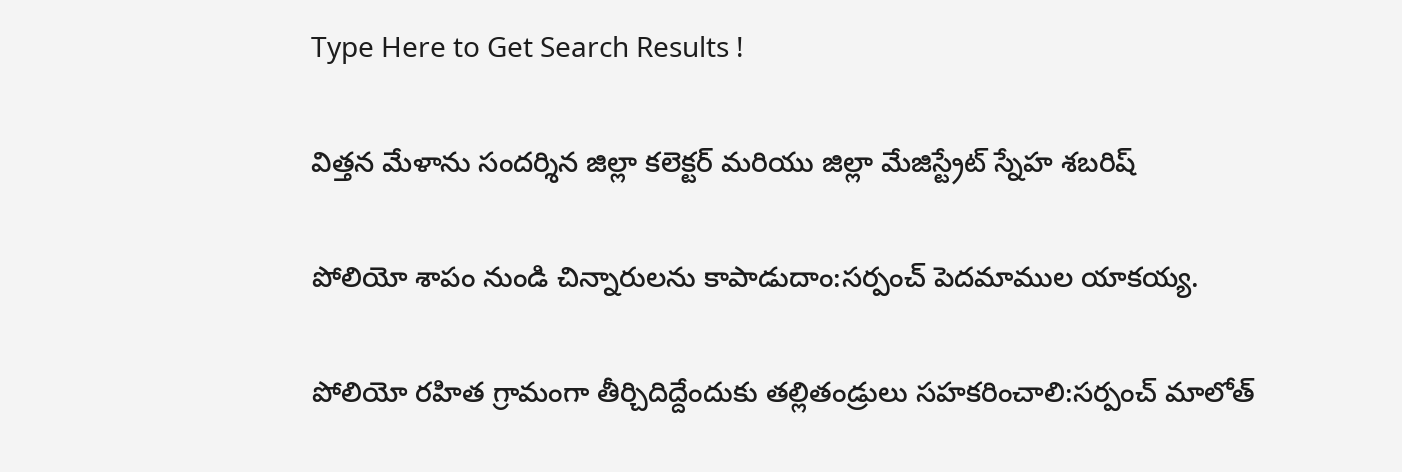Type Here to Get Search Results !

విత్తన మేళాను సందర్శిన జిల్లా కలెక్టర్ మరియు జిల్లా మేజిస్ట్రేట్ స్నేహ శబరిష్

పోలియో శాపం నుండి చిన్నారులను కాపాడుదాం:సర్పంచ్ పెదమాముల యాకయ్య.

పోలియో రహిత గ్రామంగా తీర్చిదిద్దేందుకు తల్లితండ్రులు సహకరించాలి:సర్పంచ్ మాలోత్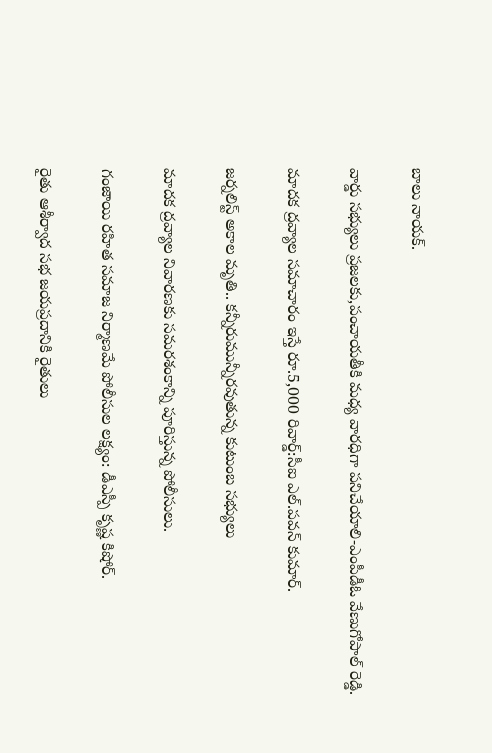బాలు నాయక్.

వార్డు సభ్యులు ప్రజలకు,పంచాయతీకి మధ్య వారధిగా పనిచేయాలి-ఎంపీడీఓ వేణుగోపాల్ రెడ్డి.

మాదక ద్రవ్యాల సమాచారం ఇస్తే రూ.5,000 రివార్డ్:సీఐ ఎల్.పవన్ కుమార్.

జర్నలిస్ట్ అకాల మృతి.. కన్నీరుమున్నీరవుతున్న కుటుంబ సభ్యులు

మాదక ద్రవ్యాల నివారణకు సమరశంకాన్ని పూరిస్తున్న పోలీసులు.

గంజాయి రహిత సమాజ నిర్మాణమే పోలీసుల లక్ష్యం: డీఎస్పీ కృష్ణ కిషోర్.

రైతు ఆశీర్వాద సభ జయప్రదానికి రైతులు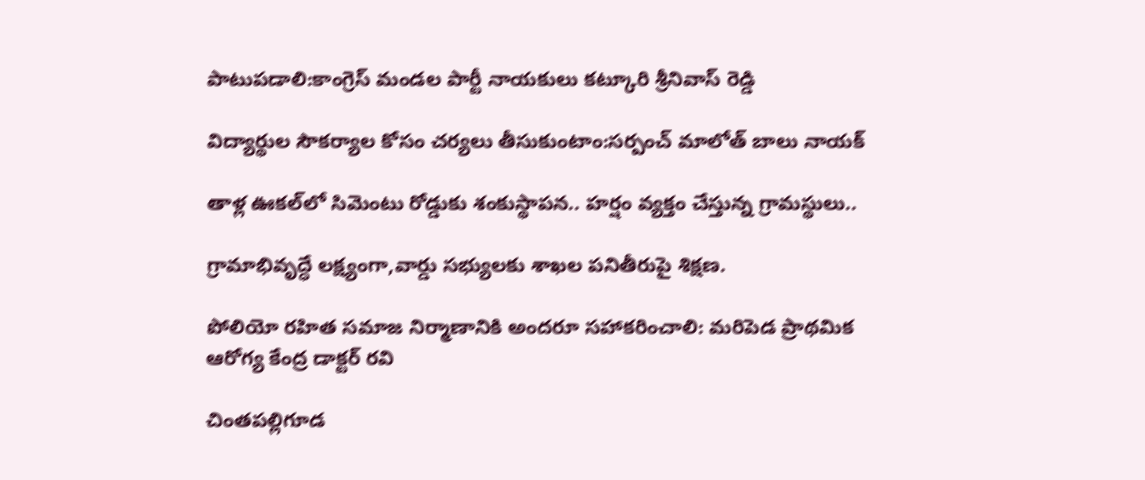పాటుపడాలి:కాంగ్రెస్ మండల పార్టీ నాయకులు కట్కూరి శ్రీనివాస్ రెడ్డి

విద్యార్థుల సౌకర్యాల కోసం చర్యలు తీసుకుంటాం:సర్పంచ్ మాలోత్ బాలు నాయక్

తాళ్ల ఊకల్‌లో సిమెంటు రోడ్డుకు శంకుస్థాపన.. హర్షం వ్యక్తం చేస్తున్న గ్రామస్థులు..

గ్రామాభివృద్ధే లక్ష్యంగా,వార్డు సభ్యులకు శాఖల పనితీరుపై శిక్షణ.

పోలియో రహిత సమాజ నిర్మాణానికి అందరూ సహాకరించాలి: మరిపెడ ప్రాథమిక ఆరోగ్య కేంద్ర డాక్టర్ రవి

చింతపల్లిగూడ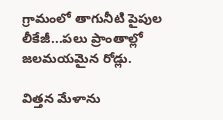గ్రామంలో తాగునీటి పైపుల లీకేజీ...పలు ప్రాంతాల్లో జలమయమైన రోడ్లు.

విత్తన మేళాను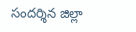సందర్శిన జిల్లా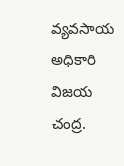వ్యవసాయ అధికారి విజయ చంద్ర.